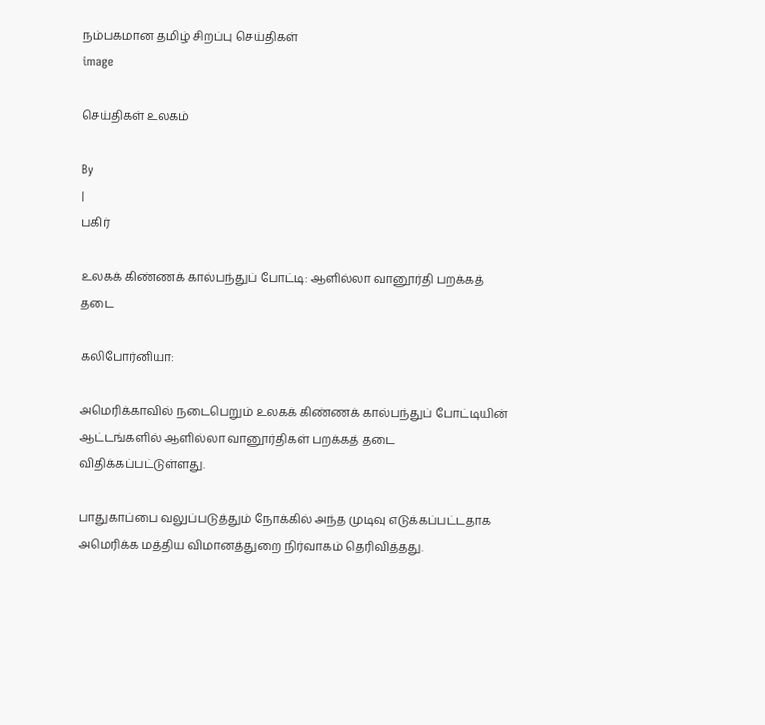நம்பகமான தமிழ் சிறப்பு செய்திகள்
image

செய்திகள் உலகம்

By
|
பகிர்

உலகக் கிண்ணக் கால்பந்துப் போட்டி: ஆளில்லா வானூர்தி பறக்கத் தடை

கலிபோர்னியா:

அமெரிக்காவில் நடைபெறும் உலகக் கிண்ணக் கால்பந்துப் போட்டியின் ஆட்டங்களில் ஆளில்லா வானூர்திகள் பறக்கத் தடை விதிக்கப்பட்டுள்ளது.

பாதுகாப்பை வலுப்படுத்தும் நோக்கில் அந்த முடிவு எடுக்கப்பட்டதாக அமெரிக்க மத்திய விமானத்துறை நிர்வாகம் தெரிவித்தது.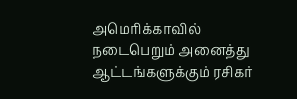அமெரிக்காவில் நடைபெறும் அனைத்து ஆட்டங்களுக்கும் ரசிகர்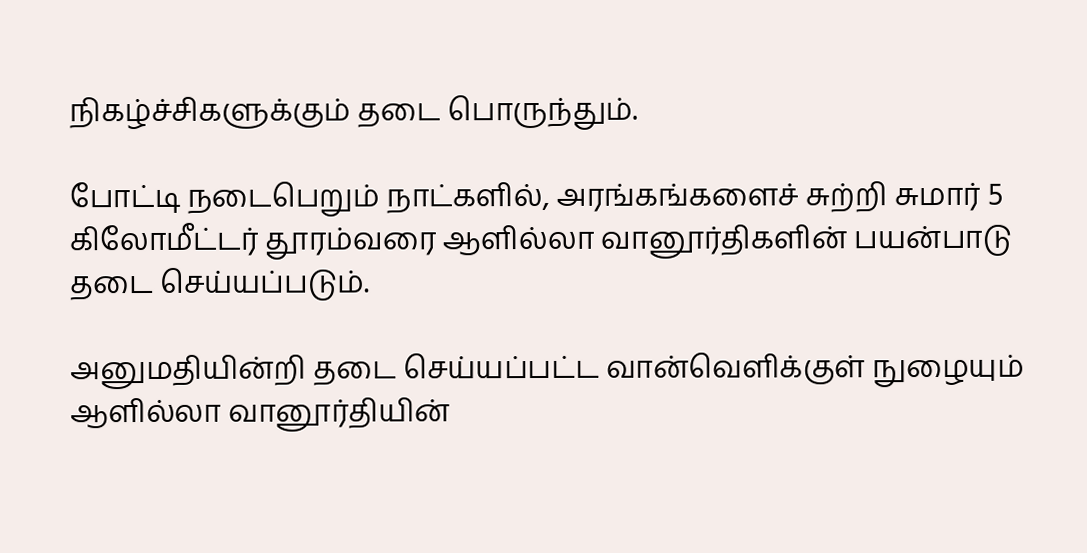நிகழ்ச்சிகளுக்கும் தடை பொருந்தும்.

போட்டி நடைபெறும் நாட்களில், அரங்கங்களைச் சுற்றி சுமார் 5 கிலோமீட்டர் தூரம்வரை ஆளில்லா வானூர்திகளின் பயன்பாடு தடை செய்யப்படும்.

அனுமதியின்றி தடை செய்யப்பட்ட வான்வெளிக்குள் நுழையும் ஆளில்லா வானூர்தியின்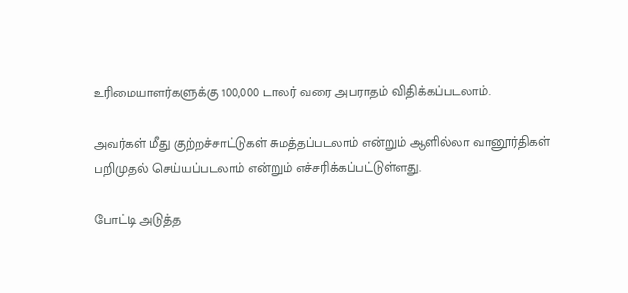உரிமையாளர்களுக்கு 100,000 டாலர் வரை அபராதம் விதிக்கப்படலாம்.

அவர்கள் மீது குற்றச்சாட்டுகள் சுமத்தப்படலாம் என்றும் ஆளில்லா வானூர்திகள் பறிமுதல் செய்யப்படலாம் என்றும் எச்சரிக்கப்பட்டுள்ளது.

போட்டி அடுத்த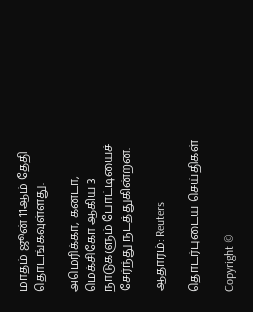மாதம் ஜூன் 11ஆம் தேதி தொடங்கவுள்ளது.

அமெரிக்கா, கனடா, மெக்சிகோ ஆகிய 3 நாடுகளும் போட்டியைச் சேர்ந்து நடத்துகின்றன.

ஆதாரம்: Reuters

தொடர்புடைய செய்திகள்

Copyright ©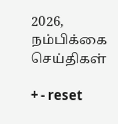2026, நம்பிக்கை செய்திகள்

+ - reset